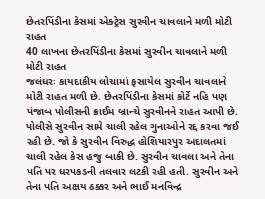છેતરપિંડીના કેસમાં એક્ટ્રેસ સુરવીન ચાવલાને મળી મોટી રાહત
40 લાખના છેતરપિંડીના કેસમાં સુરવીન ચાવલાને મળી મોટી રાહત
જલંધરઃ કાયદાકીય લોચામાં ફસાયેલ સુરવીન ચાવલાને મોટી રાહત મળી છે. છેતરપિંડીના કેસમાં કોર્ટે નહિ પણ પંજાબ પોલીસની ક્રાઈમ બ્રાન્ચે સુરવીનને રાહત આપી છે. પોલીસે સુરવીન સામે ચાલી રહેલ ગુનાઓને રદ્દ કરવા જઈ રહી છે. જો કે સુરવીન વિરુદ્ધ હોશિયારપુર અદાલતમાં ચાલી રહેલ કેસ હજુ બાકી છે. સુરવીન ચાવલા અને તેના પતિ પર ધરપકડની તલવાર લટકી રહી હતી. સુરવીન અને તેના પતિ અક્ષય ઠક્કર અને ભાઈ મનવિન્દ્ર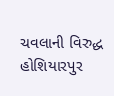ચવલાની વિરુદ્ધ હોશિયારપુર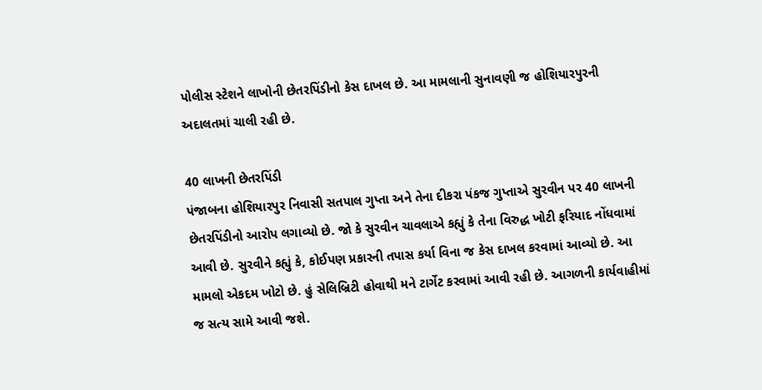પોલીસ સ્ટેશને લાખોની છેતરપિંડીનો કેસ દાખલ છે. આ મામલાની સુનાવણી જ હોશિયારપુરની અદાલતમાં ચાલી રહી છે.

40 લાખની છેતરપિંડી
પંજાબના હોશિયારપુર નિવાસી સતપાલ ગુપ્તા અને તેના દીકરા પંકજ ગુપ્તાએ સુરવીન પર 40 લાખની છેતરપિંડીનો આરોપ લગાવ્યો છે. જો કે સુરવીન ચાવલાએ કહ્યું કે તેના વિરુદ્ધ ખોટી ફરિયાદ નોંધવામાં આવી છે. સુરવીને કહ્યું કે, કોઈપણ પ્રકારની તપાસ કર્યા વિના જ કેસ દાખલ કરવામાં આવ્યો છે. આ મામલો એકદમ ખોટો છે. હું સેલિબ્રિટી હોવાથી મને ટાર્ગેટ કરવામાં આવી રહી છે. આગળની કાર્યવાહીમાં જ સત્ય સામે આવી જશે.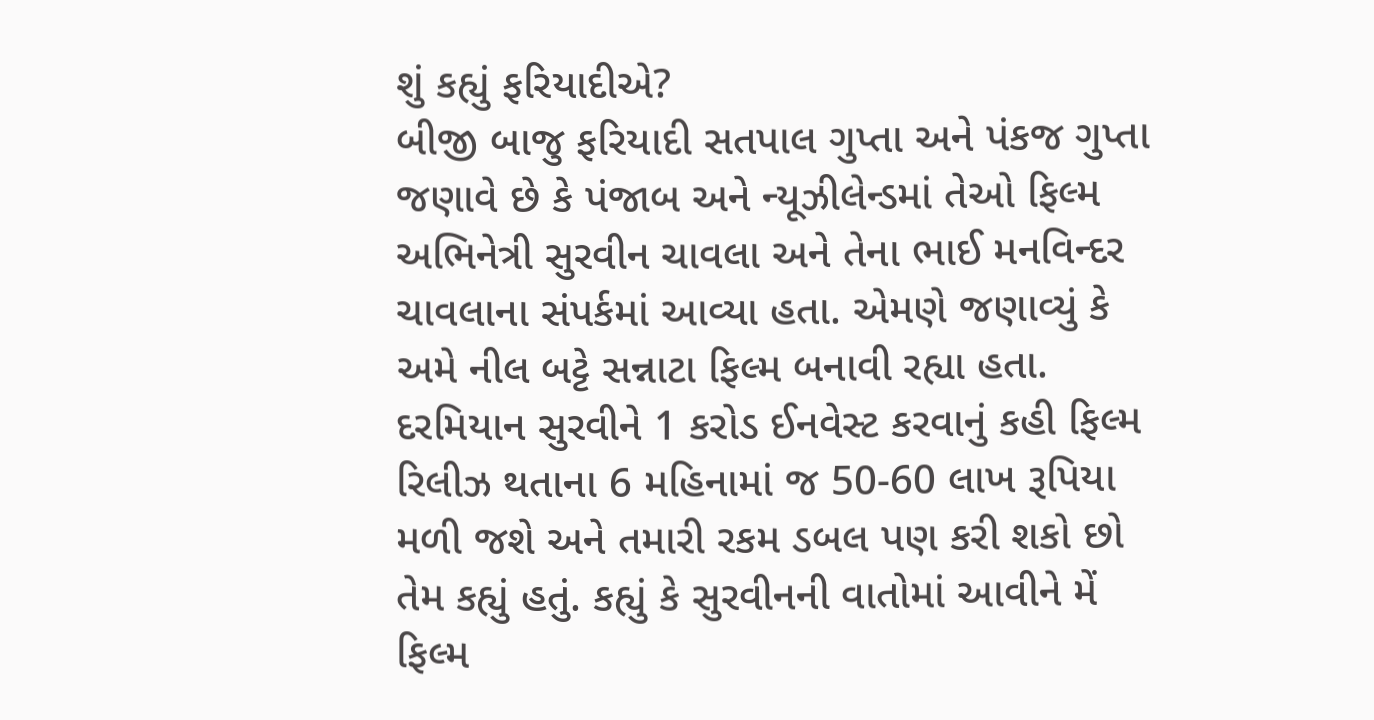શું કહ્યું ફરિયાદીએ?
બીજી બાજુ ફરિયાદી સતપાલ ગુપ્તા અને પંકજ ગુપ્તા જણાવે છે કે પંજાબ અને ન્યૂઝીલેન્ડમાં તેઓ ફિલ્મ અભિનેત્રી સુરવીન ચાવલા અને તેના ભાઈ મનવિન્દર ચાવલાના સંપર્કમાં આવ્યા હતા. એમણે જણાવ્યું કે અમે નીલ બટ્ટે સન્નાટા ફિલ્મ બનાવી રહ્યા હતા. દરમિયાન સુરવીને 1 કરોડ ઈનવેસ્ટ કરવાનું કહી ફિલ્મ રિલીઝ થતાના 6 મહિનામાં જ 50-60 લાખ રૂપિયા મળી જશે અને તમારી રકમ ડબલ પણ કરી શકો છો તેમ કહ્યું હતું. કહ્યું કે સુરવીનની વાતોમાં આવીને મેં ફિલ્મ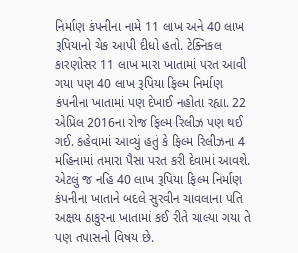નિર્માણ કંપનીના નામે 11 લાખ અને 40 લાખ રૂપિયાનો ચેક આપી દીધો હતો. ટેક્નિકલ કારણોસર 11 લાખ મારા ખાતામાં પરત આવી ગયા પણ 40 લાખ રૂપિયા ફિલ્મ નિર્માણ કંપનીના ખાતામાં પણ દેખાઈ નહોતા રહ્યા. 22 એપ્રિલ 2016ના રોજ ફિલ્મ રિલીઝ પણ થઈ ગઈ. કહેવામાં આવ્યું હતું કે ફિલ્મ રિલીઝના 4 મહિનામાં તમારા પૈસા પરત કરી દેવામાં આવશે. એટલું જ નહિ 40 લાખ રૂપિયા ફિલ્મ નિર્માણ કંપનીના ખાતાને બદલે સુરવીન ચાવલાના પતિ અક્ષય ઠાકુરના ખાતામાં કઈ રીતે ચાલ્યા ગયા તે પણ તપાસનો વિષય છે.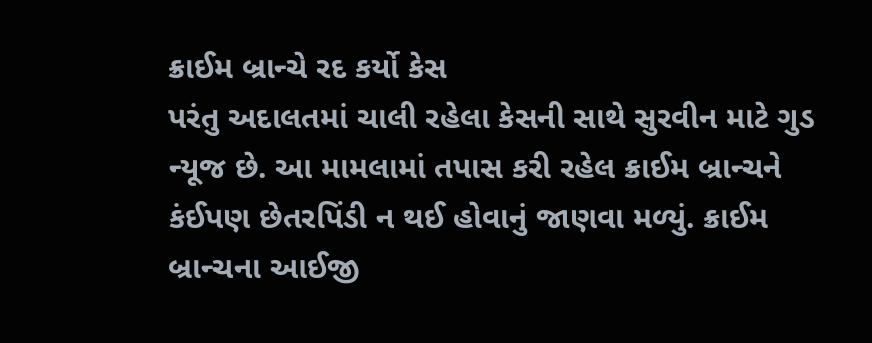ક્રાઈમ બ્રાન્ચે રદ કર્યો કેસ
પરંતુ અદાલતમાં ચાલી રહેલા કેસની સાથે સુરવીન માટે ગુડ ન્યૂજ છે. આ મામલામાં તપાસ કરી રહેલ ક્રાઈમ બ્રાન્ચને કંઈપણ છેતરપિંડી ન થઈ હોવાનું જાણવા મળ્યું. ક્રાઈમ બ્રાન્ચના આઈજી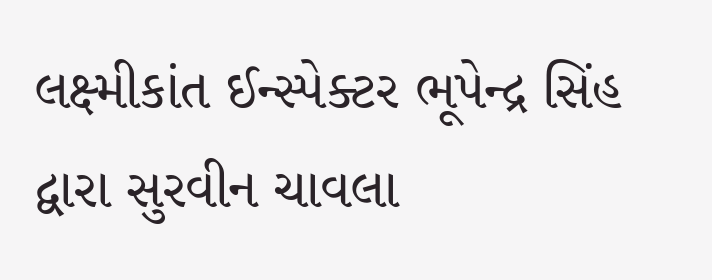લક્ષ્મીકાંત ઈન્સ્પેક્ટર ભૂપેન્દ્ર સિંહ દ્વારા સુરવીન ચાવલા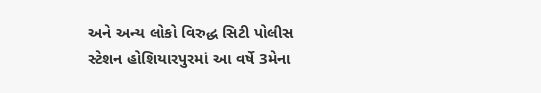અને અન્ય લોકો વિરુદ્ધ સિટી પોલીસ સ્ટેશન હોશિયારપુરમાં આ વર્ષે 3મેના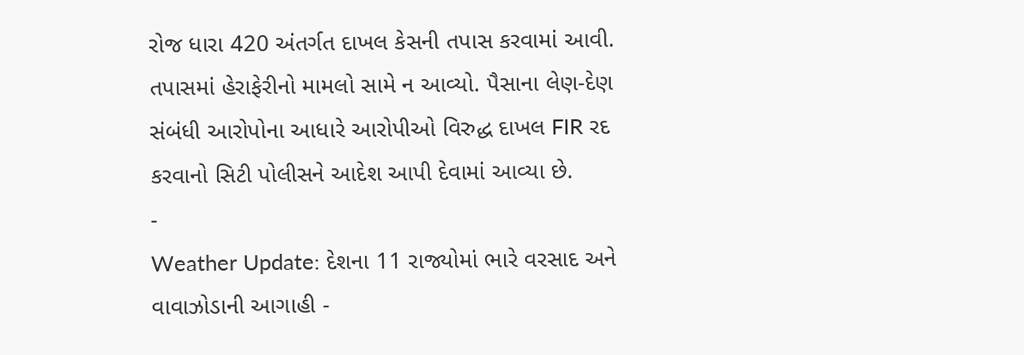રોજ ધારા 420 અંતર્ગત દાખલ કેસની તપાસ કરવામાં આવી. તપાસમાં હેરાફેરીનો મામલો સામે ન આવ્યો. પૈસાના લેણ-દેણ સંબંધી આરોપોના આધારે આરોપીઓ વિરુદ્ધ દાખલ FIR રદ કરવાનો સિટી પોલીસને આદેશ આપી દેવામાં આવ્યા છે.
-
Weather Update: દેશના 11 રાજ્યોમાં ભારે વરસાદ અને વાવાઝોડાની આગાહી -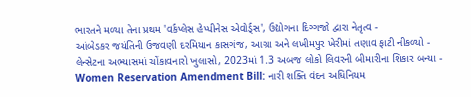ભારતને મળ્યા તેના પ્રથમ 'વર્કપ્લેસ હેપ્પીનેસ એવોર્ડ્સ', ઉદ્યોગના દિગ્ગજો દ્વારા નેતૃત્વ -
આંબેડકર જયંતિની ઉજવણી દરમિયાન કાસગંજ, આગ્રા અને લખીમપુર ખેરીમાં તણાવ ફાટી નીકળ્યો -
લેન્સેટના અભ્યાસમાં ચોંકાવનારો ખુલાસો, 2023માં 1.3 અબજ લોકો લિવરની બીમારીના શિકાર બન્યા -
Women Reservation Amendment Bill: નારી શક્તિ વંદન અધિનિયમ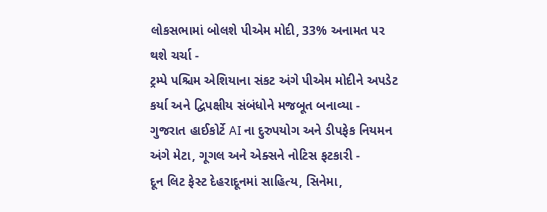લોકસભામાં બોલશે પીએમ મોદી, 33% અનામત પર થશે ચર્ચા -
ટ્રમ્પે પશ્ચિમ એશિયાના સંકટ અંગે પીએમ મોદીને અપડેટ કર્યા અને દ્વિપક્ષીય સંબંધોને મજબૂત બનાવ્યા -
ગુજરાત હાઈકોર્ટે AI ના દુરુપયોગ અને ડીપફેક નિયમન અંગે મેટા, ગૂગલ અને એક્સને નોટિસ ફટકારી -
દૂન લિટ ફેસ્ટ દેહરાદૂનમાં સાહિત્ય, સિનેમા,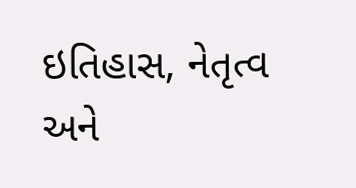ઇતિહાસ, નેતૃત્વ અને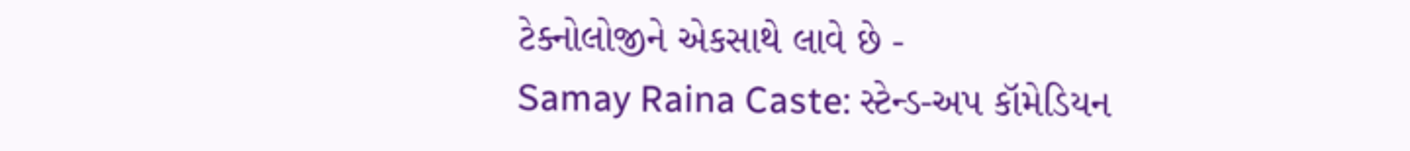ટેક્નોલોજીને એકસાથે લાવે છે -
Samay Raina Caste: સ્ટેન્ડ-અપ કૉમેડિયન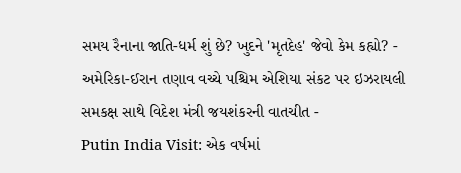સમય રૈનાના જાતિ-ધર્મ શું છે? ખુદને 'મૃતદેહ' જેવો કેમ કહ્યો? -
અમેરિકા-ઈરાન તણાવ વચ્ચે પશ્ચિમ એશિયા સંકટ પર ઇઝરાયલી સમકક્ષ સાથે વિદેશ મંત્રી જયશંકરની વાતચીત -
Putin India Visit: એક વર્ષમાં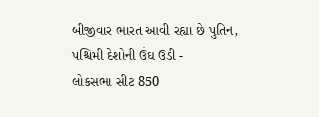બીજીવાર ભારત આવી રહ્યા છે પુતિન, પશ્ચિમી દેશોની ઉંઘ ઉડી -
લોકસભા સીટ 850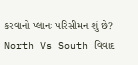કરવાનો પ્લાનઃ પરિસીમન શું છે? North Vs South વિવાદ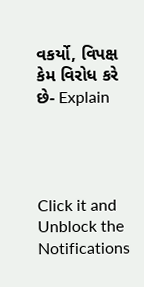વકર્યો, વિપક્ષ કેમ વિરોધ કરે છે- Explain




Click it and Unblock the Notifications